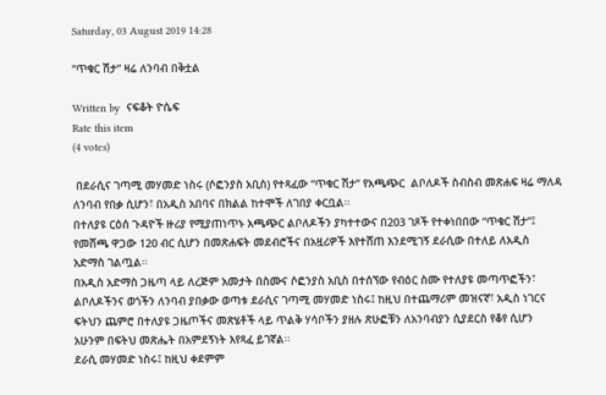Saturday, 03 August 2019 14:28

“ጥቁር ሽታ” ዛሬ ለንባብ በቅቷል

Written by  ናፍቆት ዮሴፍ
Rate this item
(4 votes)

 በደራሲና ገጣሚ መሃመድ ነስሩ (ሶፎንያስ አቢስ) የተጻፈው “ጥቁር ሽታ” የአጫጭር  ልቦለዶች ስብስብ መጽሐፍ ዛሬ ማለዳ ለንባብ የበቃ ሲሆን፣ በአዲስ አበባና በክልል ከተሞች ለገበያ ቀርቧል፡፡
በተለያዩ ርዕሰ ጉዳዮች ዙሪያ የሚያጠነጥኑ አጫጭር ልቦለዶችን ያካተተውና በ203 ገጾች የተቀነበበው “ጥቁር ሽታ”፤ የመሸጫ ዋጋው 120 ብር ሲሆን በመጽሐፍት መደብሮችና በአዟሪዎች እየተሸጠ እንደሚገኝ ደራሲው በተለይ ለአዲስ አድማስ ገልጧል፡፡
በአዲስ አድማስ ጋዜጣ ላይ ለረጅም አመታት በስሙና ሶፎንያስ አቢስ በተሰኘው የብዕር ስሙ የተለያዩ መጣጥፎችን፣ ልቦለዶችንና ወጎችን ለንባብ ያበቃው ወጣቱ ደራሲና ገጣሚ መሃመድ ነስሩ፤ ከዚህ በተጨማሪም መዝናኛ፣ አዲስ ነገርና ፍትህን ጨምሮ በተለያዩ ጋዜጦችና መጽሄቶች ላይ ጥልቅ ሃሳቦችን ያዘሉ ጽሁፎቹን ለአንባብያን ሲያደርስ የቆየ ሲሆን አሁንም በፍትህ መጽሔት በአምደኝነት እየጻፈ ይገኛል፡፡
ደራሲ መሃመድ ነስሩ፤ ከዚህ ቀደምም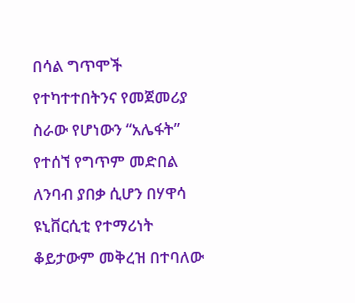በሳል ግጥሞች የተካተተበትንና የመጀመሪያ ስራው የሆነውን “አሌፋት” የተሰኘ የግጥም መድበል ለንባብ ያበቃ ሲሆን በሃዋሳ ዩኒቨርሲቲ የተማሪነት ቆይታውም መቅረዝ በተባለው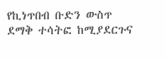የኪነጥበብ ቡድን ውስጥ ደማቅ ተሳትፎ ከሚያደርጉና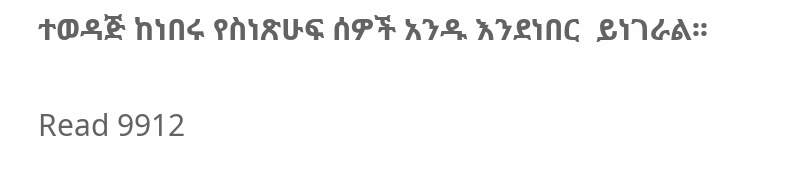ተወዳጅ ከነበሩ የስነጽሁፍ ሰዎች አንዱ እንደነበር  ይነገራል፡፡

Read 9912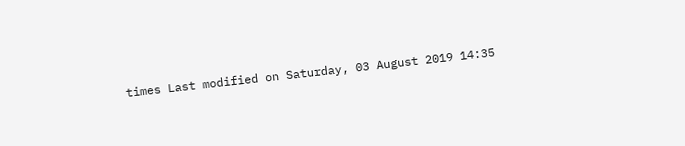times Last modified on Saturday, 03 August 2019 14:35